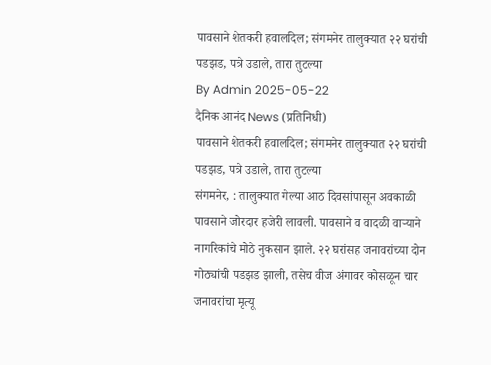पावसाने शेतकरी हवालदिल; संगमनेर तालुक्यात २२ घरांची पडझड, पत्रे उडाले, तारा तुटल्या
By Admin 2025-05-22
दैनिक आनंद News (प्रतिनिधी)
पावसाने शेतकरी हवालदिल; संगमनेर तालुक्यात २२ घरांची पडझड, पत्रे उडाले, तारा तुटल्या
संगमनेर, : तालुक्यात गेल्या आठ दिवसांपासून अवकाळी पावसाने जोरदार हजेरी लावली. पावसाने व वादळी वाऱ्याने नागरिकांचे मोठे नुकसान झाले. २२ घरांसह जनावरांच्या दोन गोठ्यांची पडझड झाली, तसेच वीज अंगावर कोसळून चार जनावरांचा मृत्यू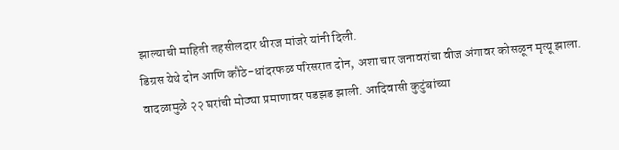झाल्याची माहिती तहसीलदार धीरज मांजरे यांनी दिली.
डिग्रस येथे दोन आणि कौठे-धांदरफळ परिसरात दोन, अशा चार जनावरांचा वीज अंगावर कोसळून मृत्यू झाला. वादळामुळे २२ घरांची मोठ्या प्रमाणावर पडझड झाली. आदिवासी कुटुंबांच्या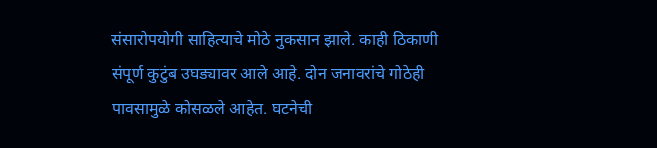संसारोपयोगी साहित्याचे मोठे नुकसान झाले. काही ठिकाणी संपूर्ण कुटुंब उघड्यावर आले आहे. दोन जनावरांचे गोठेही पावसामुळे कोसळले आहेत. घटनेची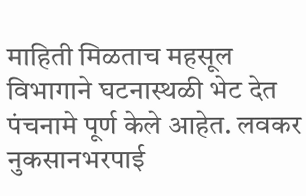माहिती मिळताच महसूल विभागाने घटनास्थळी भेट देत पंचनामे पूर्ण केले आहेत. लवकर नुकसानभरपाई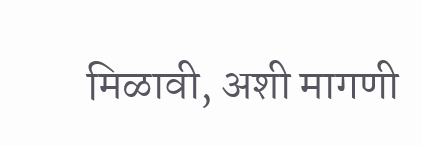मिळावी, अशी मागणी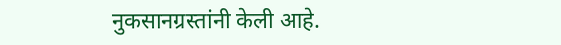नुकसानग्रस्तांनी केली आहे.